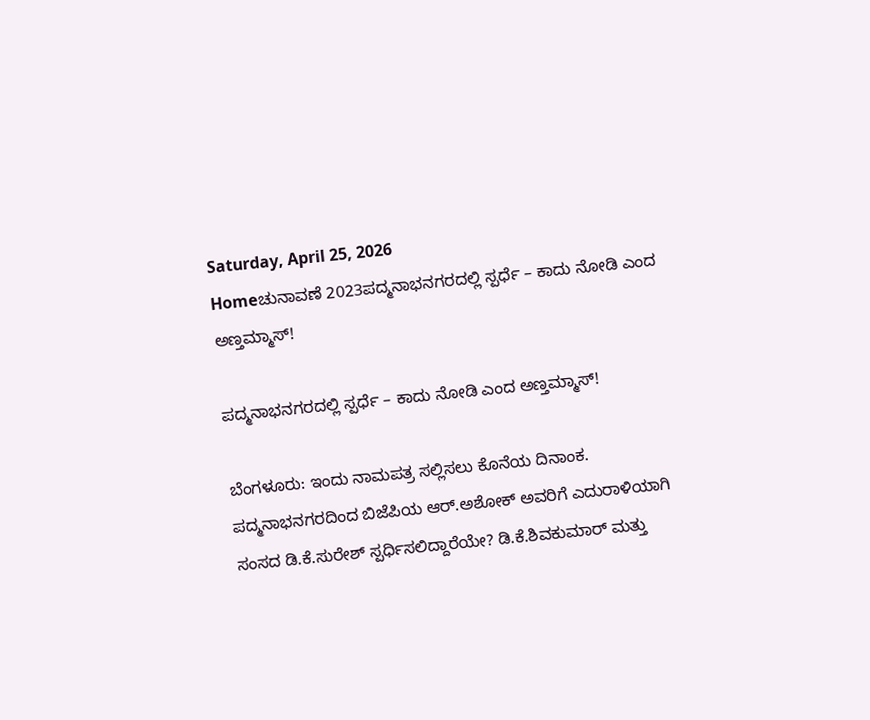Saturday, April 25, 2026
Homeಚುನಾವಣೆ 2023ಪದ್ಮನಾಭನಗರದಲ್ಲಿ ಸ್ಪರ್ಧೆ – ಕಾದು ನೋಡಿ ಎಂದ ಅಣ್ತಮ್ಮಾಸ್‌!

ಪದ್ಮನಾಭನಗರದಲ್ಲಿ ಸ್ಪರ್ಧೆ – ಕಾದು ನೋಡಿ ಎಂದ ಅಣ್ತಮ್ಮಾಸ್‌!

ಬೆಂಗಳೂರು: ಇಂದು ನಾಮಪತ್ರ ಸಲ್ಲಿಸಲು ಕೊನೆಯ ದಿನಾಂಕ. ಪದ್ಮನಾಭನಗರದಿಂದ ಬಿಜೆಪಿಯ ಆರ್‌.ಅಶೋಕ್‌ ಅವರಿಗೆ ಎದುರಾಳಿಯಾಗಿ ಸಂಸದ ಡಿ.ಕೆ.ಸುರೇಶ್‌ ಸ್ಪರ್ಧಿಸಲಿದ್ದಾರೆಯೇ? ಡಿ.ಕೆ.ಶಿವಕುಮಾರ್‌ ಮತ್ತು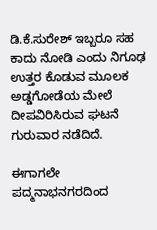ಡಿ.ಕೆ.ಸುರೇಶ್‌ ಇಬ್ಬರೂ ಸಹ ಕಾದು ನೋಡಿ ಎಂದು ನಿಗೂಢ ಉತ್ತರ ಕೊಡುವ ಮೂಲಕ ಅಡ್ಡಗೋಡೆಯ ಮೇಲೆ ದೀಪವಿರಿಸಿರುವ ಘಟನೆ ಗುರುವಾರ ನಡೆದಿದೆ.

ಈಗಾಗಲೇ ಪದ್ಮನಾಭನಗರದಿಂದ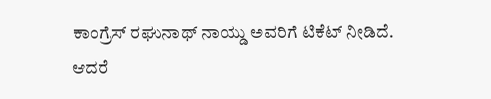ಕಾಂಗ್ರೆಸ್‌ ರಘುನಾಥ್‌ ನಾಯ್ಡು ಅವರಿಗೆ ಟಿಕೆಟ್‌ ನೀಡಿದೆ. ಆದರೆ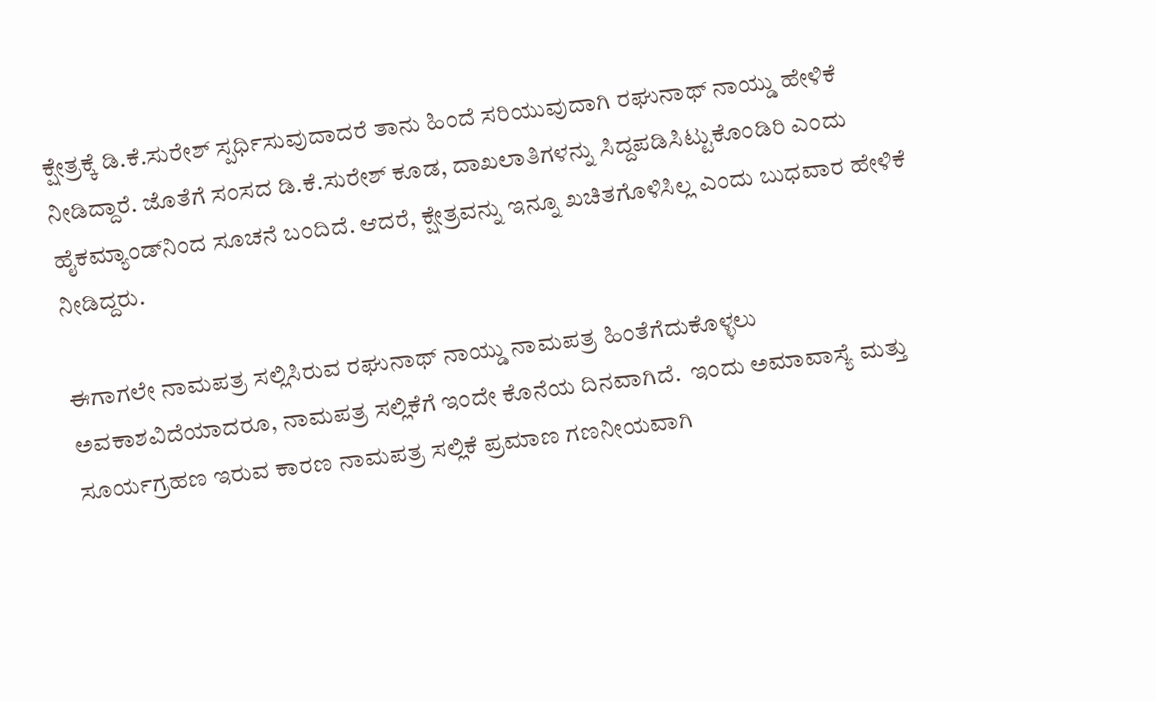ಕ್ಷೇತ್ರಕ್ಕೆ ಡಿ.ಕೆ.ಸುರೇಶ್‌ ಸ್ಪರ್ಧಿಸುವುದಾದರೆ ತಾನು ಹಿಂದೆ ಸರಿಯುವುದಾಗಿ ರಘುನಾಥ್‌ ನಾಯ್ಡು ಹೇಳಿಕೆ ನೀಡಿದ್ದಾರೆ. ಜೊತೆಗೆ ಸಂಸದ ಡಿ.ಕೆ.ಸುರೇಶ್‌ ಕೂಡ, ದಾಖಲಾತಿಗಳನ್ನು ಸಿದ್ದಪಡಿಸಿಟ್ಟುಕೊಂಡಿರಿ ಎಂದು ಹೈಕಮ್ಯಾಂಡ್‌ನಿಂದ ಸೂಚನೆ ಬಂದಿದೆ. ಆದರೆ, ಕ್ಷೇತ್ರವನ್ನು ಇನ್ನೂ ಖಚಿತಗೊಳಿಸಿಲ್ಲ ಎಂದು ಬುಧವಾರ ಹೇಳಿಕೆ ನೀಡಿದ್ದರು.

ಈಗಾಗಲೇ ನಾಮಪತ್ರ ಸಲ್ಲಿಸಿರುವ ರಘುನಾಥ್‌ ನಾಯ್ಡು ನಾಮಪತ್ರ ಹಿಂತೆಗೆದುಕೊಳ್ಳಲು ಅವಕಾಶವಿದೆಯಾದರೂ, ನಾಮಪತ್ರ ಸಲ್ಲಿಕೆಗೆ ಇಂದೇ ಕೊನೆಯ ದಿನವಾಗಿದೆ.  ಇಂದು ಅಮಾವಾಸ್ಯೆ ಮತ್ತು ಸೂ‍ರ್ಯಗ್ರಹಣ ಇರುವ ಕಾರಣ ನಾಮಪತ್ರ ಸಲ್ಲಿಕೆ ಪ್ರಮಾಣ ಗಣನೀಯವಾಗಿ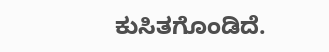ಕುಸಿತಗೊಂಡಿದೆ.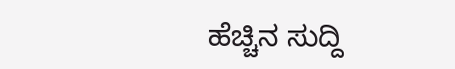ಹೆಚ್ಚಿನ ಸುದ್ದಿ